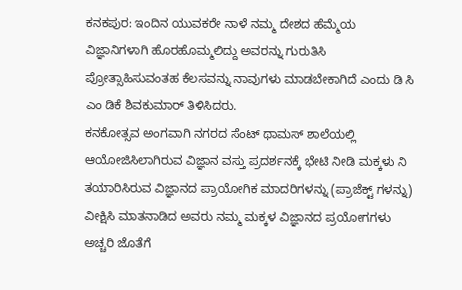ಕನಕಪುರ: ಇಂದಿನ ಯುವಕರೇ ನಾಳೆ ನಮ್ಮ ದೇಶದ ಹೆಮ್ಮೆಯ ವಿಜ್ಞಾನಿಗಳಾಗಿ ಹೊರಹೊಮ್ಮಲಿದ್ದು ಅವರನ್ನು ಗುರುತಿಸಿ ಪ್ರೋತ್ಸಾಹಿಸುವಂತಹ ಕೆಲಸವನ್ನು ನಾವುಗಳು ಮಾಡಬೇಕಾಗಿದೆ ಎಂದು ಡಿ ಸಿ ಎಂ ಡಿಕೆ ಶಿವಕುಮಾರ್ ತಿಳಿಸಿದರು.
ಕನಕೋತ್ಸವ ಅಂಗವಾಗಿ ನಗರದ ಸೆಂಟ್ ಥಾಮಸ್ ಶಾಲೆಯಲ್ಲಿ ಆಯೋಜಿಸಿಲಾಗಿರುವ ವಿಜ್ಞಾನ ವಸ್ತು ಪ್ರದರ್ಶನಕ್ಕೆ ಭೇಟಿ ನೀಡಿ ಮಕ್ಕಳು ನಿ ತಯಾರಿಸಿರುವ ವಿಜ್ಞಾನದ ಪ್ರಾಯೋಗಿಕ ಮಾದರಿಗಳನ್ನು (ಪ್ರಾಜೆಕ್ಟ್ ಗಳನ್ನು) ವೀಕ್ಷಿಸಿ ಮಾತನಾಡಿದ ಅವರು ನಮ್ಮ ಮಕ್ಕಳ ವಿಜ್ಞಾನದ ಪ್ರಯೋಗಗಳು ಅಚ್ಚರಿ ಜೊತೆಗೆ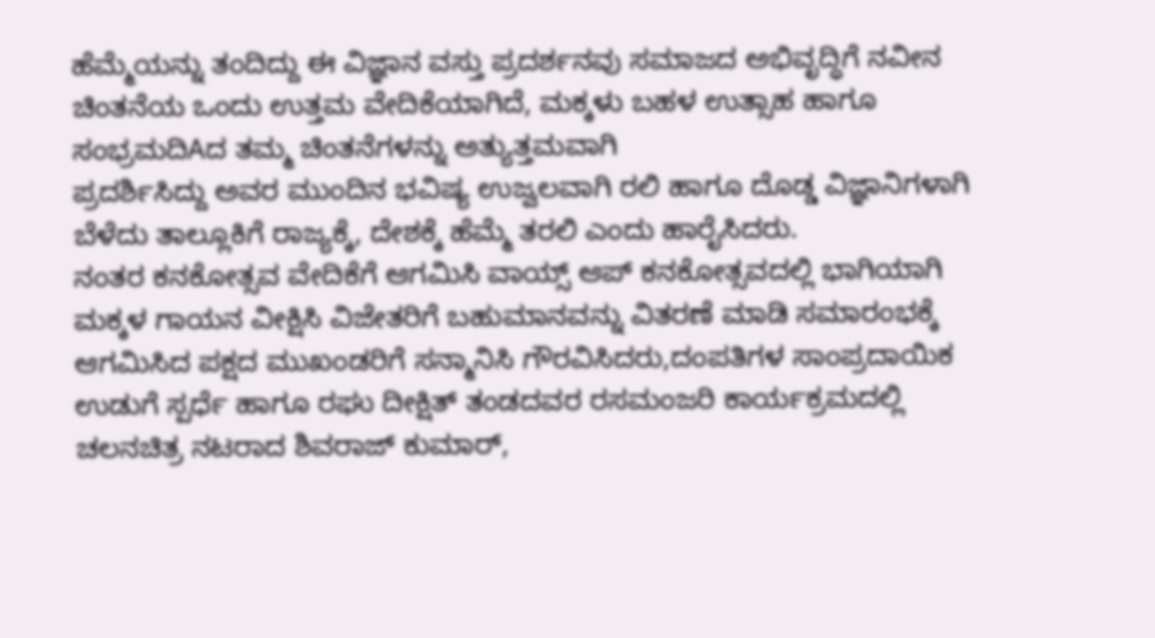ಹೆಮ್ಮೆಯನ್ನು ತಂದಿದ್ದು ಈ ವಿಜ್ಞಾನ ವಸ್ತು ಪ್ರದರ್ಶನವು ಸಮಾಜದ ಅಭಿವೃದ್ಧಿಗೆ ನವೀನ ಚಿಂತನೆಯ ಒಂದು ಉತ್ತಮ ವೇದಿಕೆಯಾಗಿದೆ, ಮಕ್ಕಳು ಬಹಳ ಉತ್ಸಾಹ ಹಾಗೂ ಸಂಭ್ರಮದಿAದ ತಮ್ಮ ಚಿಂತನೆಗಳನ್ನು ಅತ್ಯುತ್ತಮವಾಗಿ
ಪ್ರದರ್ಶಿಸಿದ್ದು ಅವರ ಮುಂದಿನ ಭವಿಷ್ಯ ಉಜ್ವಲವಾಗಿ ರಲಿ ಹಾಗೂ ದೊಡ್ಡ ವಿಜ್ಞಾನಿಗಳಾಗಿ ಬೆಳೆದು ತಾಲ್ಲೂಕಿಗೆ ರಾಜ್ಯಕ್ಕೆ, ದೇಶಕ್ಕೆ ಹೆಮ್ಮೆ ತರಲಿ ಎಂದು ಹಾರೈಸಿದರು.
ನಂತರ ಕನಕೋತ್ಸವ ವೇದಿಕೆಗೆ ಆಗಮಿಸಿ ವಾಯ್ಸ್ ಆಪ್ ಕನಕೋತ್ಸವದಲ್ಲಿ ಭಾಗಿಯಾಗಿ ಮಕ್ಕಳ ಗಾಯನ ವೀಕ್ಷಿಸಿ ವಿಜೇತರಿಗೆ ಬಹುಮಾನವನ್ನು ವಿತರಣೆ ಮಾಡಿ ಸಮಾರಂಭಕ್ಕೆ ಆಗಮಿಸಿದ ಪಕ್ಷದ ಮುಖಂಡರಿಗೆ ಸನ್ಮಾನಿಸಿ ಗೌರವಿಸಿದರು,ದಂಪತಿಗಳ ಸಾಂಪ್ರದಾಯಿಕ ಉಡುಗೆ ಸ್ಪರ್ಧೆ ಹಾಗೂ ರಘು ದೀಕ್ಷಿತ್ ತಂಡದವರ ರಸಮಂಜರಿ ಕಾರ್ಯಕ್ರಮದಲ್ಲಿ ಚಲನಚಿತ್ರ ನಟರಾದ ಶಿವರಾಜ್ ಕುಮಾರ್,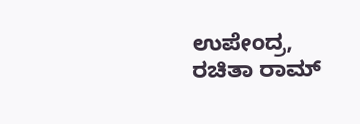ಉಪೇಂದ್ರ, ರಚಿತಾ ರಾಮ್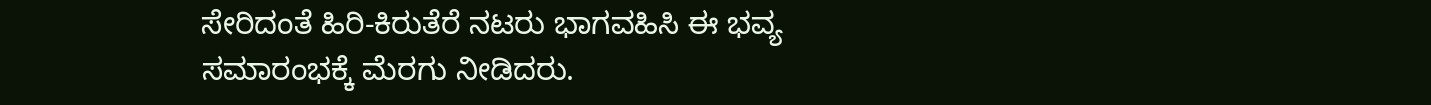ಸೇರಿದಂತೆ ಹಿರಿ-ಕಿರುತೆರೆ ನಟರು ಭಾಗವಹಿಸಿ ಈ ಭವ್ಯ ಸಮಾರಂಭಕ್ಕೆ ಮೆರಗು ನೀಡಿದರು.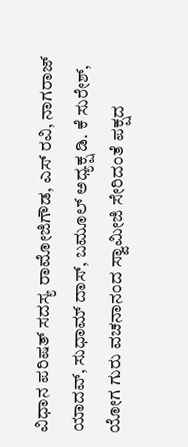ವಿಧಾನ ಪರಿಷತ್ ಸದಸ್ಯ ರಾಮೋಜಿಗೌಡ, ಎಸ್ ರವಿ, ನಾಗರಾಜ್ ಯಾದವ್, ಸುಧಾಮ್ ದಾಸ್, ಬಮೂಲ್ ಅಧ್ಯಕ್ಷ ಡಿ. ಕೆ ಸುರೇಶ್, ಯೋಗ ಗುರು ವಚನಾನಂದ ಸ್ವಾಮೀಜಿ ಸೇರಿದಂತೆ ಪಕ್ಷದ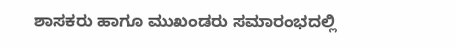ಶಾಸಕರು ಹಾಗೂ ಮುಖಂಡರು ಸಮಾರಂಭದಲ್ಲಿ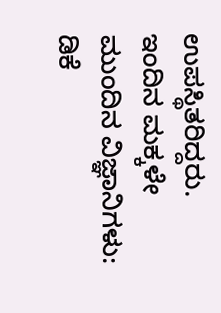ಉಪಸ್ಥಿತರಿದ್ದರು.
ಇಂದಿನ ಮಕ್ಕಳೇ ಮುಂದಿನ ವಿಜ್ಞಾನಿಗಳು: ಡಿಕೆ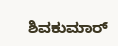ಶಿವಕುಮಾರ್